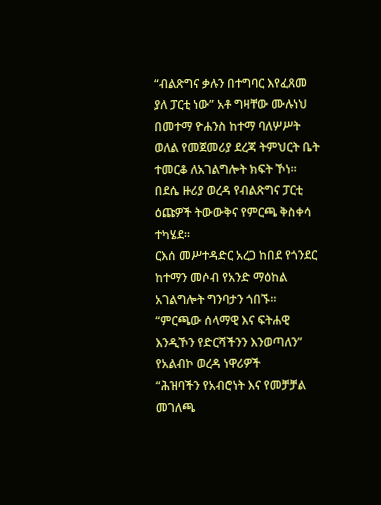“ብልጽግና ቃሉን በተግባር እየፈጸመ ያለ ፓርቲ ነው” አቶ ግዛቸው ሙሉነህ
በመተማ ዮሐንስ ከተማ ባለሦሥት ወለል የመጀመሪያ ደረጃ ትምህርት ቤት ተመርቆ ለአገልግሎት ክፍት ኾነ።
በደሴ ዙሪያ ወረዳ የብልጽግና ፓርቲ ዕጩዎች ትውውቅና የምርጫ ቅስቀሳ ተካሄደ።
ርእሰ መሥተዳድር አረጋ ከበደ የጎንደር ከተማን መሶብ የአንድ ማዕከል አገልግሎት ግንባታን ጎበኙ።
“ምርጫው ሰላማዊ እና ፍትሐዊ እንዲኾን የድርሻችንን እንወጣለን” የአልብኮ ወረዳ ነዋሪዎች
“ሕዝባችን የአብሮነት እና የመቻቻል መገለጫ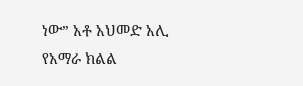ነው” አቶ አህመድ አሊ
የአማራ ክልል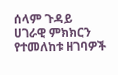ሰላም ጉዳይ
ሀገራዊ ምክክርን የተመለከቱ ዘገባዎች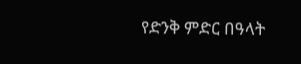የድንቅ ምድር በዓላት